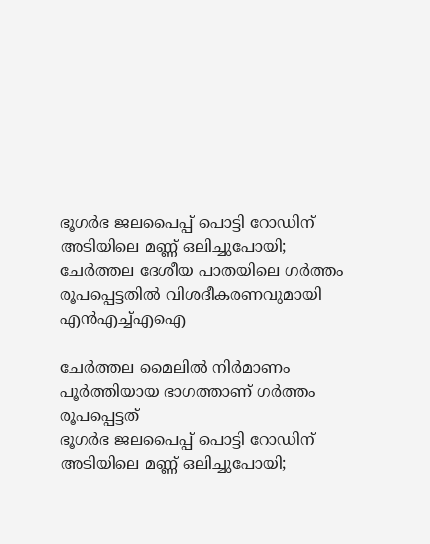ഭൂഗർഭ ജലപൈപ്പ് പൊട്ടി റോഡിന് അടിയിലെ മണ്ണ് ഒലിച്ചുപോയി; ചേർത്തല ദേശീയ പാതയിലെ ഗർത്തം രൂപപ്പെട്ടതിൽ വിശദീകരണവുമായി എൻഎച്ച്എഐ

ചേർത്തല മൈലിൽ നിർമാണം പൂർത്തിയായ ഭാഗത്താണ് ‍ഗർത്തം രൂപപ്പെട്ടത്
ഭൂഗർഭ ജലപൈപ്പ് പൊട്ടി റോഡിന് അടിയിലെ മണ്ണ് ഒലിച്ചുപോയി;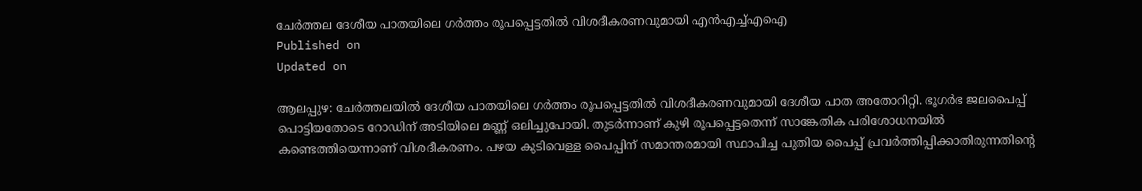ചേർത്തല ദേശീയ പാതയിലെ ഗർത്തം രൂപപ്പെട്ടതിൽ വിശദീകരണവുമായി എൻഎച്ച്എഐ
Published on
Updated on

ആലപ്പുഴ: ചേർത്തലയിൽ ദേശീയ പാതയിലെ ഗർത്തം രൂപപ്പെട്ടതിൽ വിശദീകരണവുമായി ദേശീയ പാത അതോറിറ്റി. ഭൂഗർഭ ജലപൈപ്പ് പൊട്ടിയതോടെ റോഡിന് അടിയിലെ മണ്ണ് ഒലിച്ചുപോയി. തുടർന്നാണ് കുഴി രൂപപ്പെട്ടതെന്ന് സാങ്കേതിക പരിശോധനയിൽ കണ്ടെത്തിയെന്നാണ് വിശദീകരണം. പഴയ കുടിവെള്ള പൈപ്പിന് സമാന്തരമായി സ്ഥാപിച്ച പുതിയ പൈപ്പ് പ്രവർത്തിപ്പിക്കാതിരുന്നതിൻ്റെ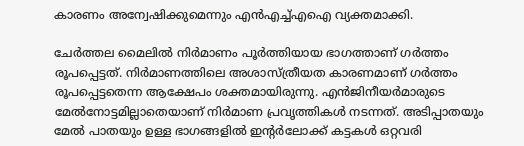കാരണം അന്വേഷിക്കുമെന്നും എൻഎച്ച്എഐ വ്യക്തമാക്കി.

ചേർത്തല മൈലിൽ നിർമാണം പൂർത്തിയായ ഭാഗത്താണ് ‍ഗർത്തം രൂപപ്പെട്ടത്. നിർമാണത്തിലെ അശാസ്ത്രീയത കാരണമാണ് ഗർത്തം രൂപപ്പെട്ടതെന്ന ആക്ഷേപം ശക്തമായിരുന്നു. എൻജിനീയർമാരുടെ മേൽനോട്ടമില്ലാതെയാണ് നിർമാണ പ്രവൃത്തികൾ നടന്നത്. അടിപ്പാതയും മേൽ പാതയും ഉള്ള ഭാഗങ്ങളിൽ ഇൻ്റർലോക്ക് കട്ടകൾ ഒറ്റവരി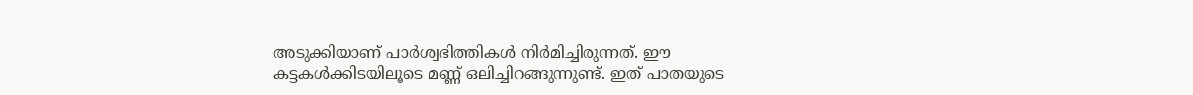അടുക്കിയാണ് പാർശ്വഭിത്തികൾ നിർമിച്ചിരുന്നത്. ഈ കട്ടകൾക്കിടയിലൂടെ മണ്ണ് ഒലിച്ചിറങ്ങുന്നുണ്ട്. ഇത് പാതയുടെ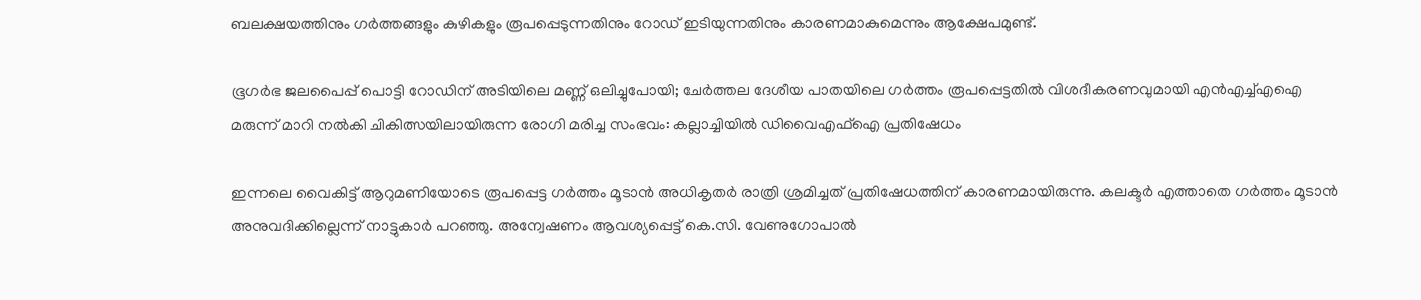ബലക്ഷയത്തിനും ഗർത്തങ്ങളും കുഴികളും രൂപപ്പെടുന്നതിനും റോഡ് ഇടിയുന്നതിനും കാരണമാകുമെന്നും ആക്ഷേപമുണ്ട്.

ഭൂഗർഭ ജലപൈപ്പ് പൊട്ടി റോഡിന് അടിയിലെ മണ്ണ് ഒലിച്ചുപോയി; ചേർത്തല ദേശീയ പാതയിലെ ഗർത്തം രൂപപ്പെട്ടതിൽ വിശദീകരണവുമായി എൻഎച്ച്എഐ
മരുന്ന് മാറി നൽകി ചികിത്സയിലായിരുന്ന രോഗി മരിച്ച സംഭവം: കല്ലാച്ചിയിൽ ഡിവൈഎഫ്ഐ പ്രതിഷേധം

ഇന്നലെ വൈകിട്ട് ആറുമണിയോടെ രൂപപ്പെട്ട ഗർത്തം മൂടാൻ അധികൃതർ രാത്രി ശ്രമിച്ചത് പ്രതിഷേധത്തിന് കാരണമായിരുന്നു. കലക്ടർ എത്താതെ ഗർത്തം മൂടാൻ അനുവദിക്കില്ലെന്ന് നാട്ടുകാർ പറഞ്ഞു. അന്വേഷണം ആവശ്യപ്പെട്ട് കെ.സി. വേണുഗോപാൽ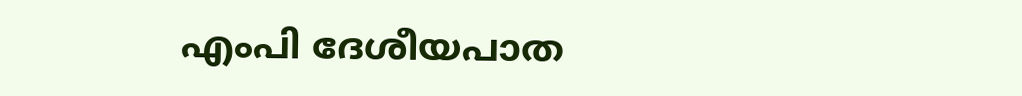എംപി ദേശീയപാത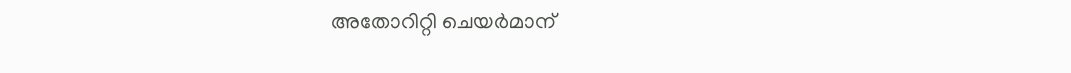അതോറിറ്റി ചെയർമാന്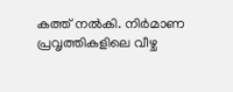കത്ത് നൽകി. നിർമാണ പ്രവൃത്തികളിലെ വീഴ്ച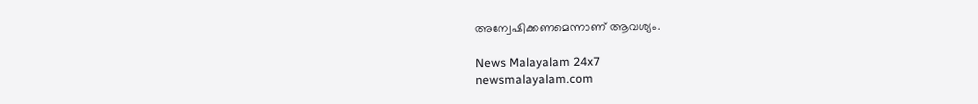അന്വേഷിക്കണമെന്നാണ് ആവശ്യം.

News Malayalam 24x7
newsmalayalam.com